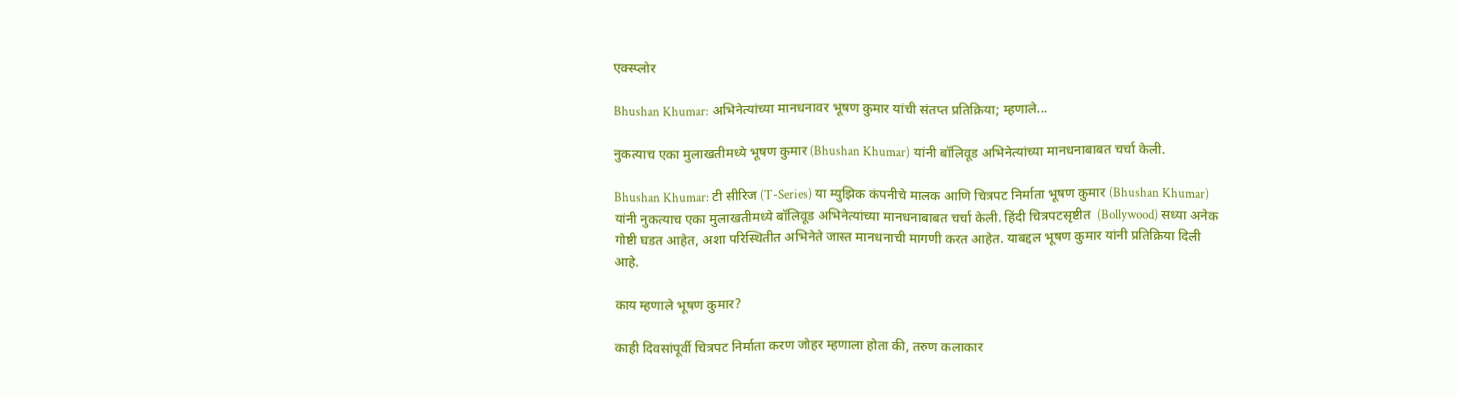एक्स्प्लोर

Bhushan Khumar: अभिनेत्यांच्या मानधनावर भूषण कुमार यांची संतप्त प्रतिक्रिया; म्हणाले...

नुकत्याच एका मुलाखतीमध्ये भूषण कुमार (Bhushan Khumar) यांनी बॉलिवूड अभिनेत्यांच्या मानधनाबाबत चर्चा केली.

Bhushan Khumar: टी सीरिज (T-Series) या म्युझिक कंपनीचे मालक आणि चित्रपट निर्माता भूषण कुमार (Bhushan Khumar) यांनी नुकत्याच एका मुलाखतीमध्ये बॉलिवूड अभिनेत्यांच्या मानधनाबाबत चर्चा केली. हिंदी चित्रपटसृष्टीत  (Bollywood) सध्या अनेक गोष्टी घडत आहेत, अशा परिस्थितीत अभिनेते जास्त मानधनाची मागणी करत आहेत. याबद्दल भूषण कुमार यांनी प्रतिक्रिया दिली आहे.

काय म्हणाले भूषण कुमार?

काही दिवसांपूर्वी चित्रपट निर्माता करण जोहर म्हणाला होता की, तरुण कलाकार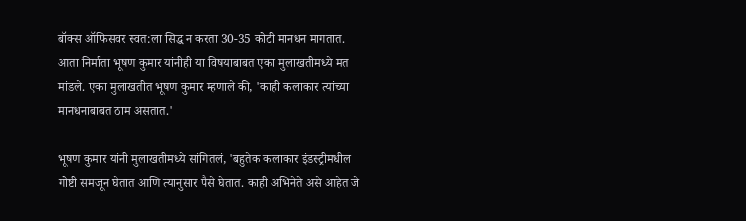बॉक्स ऑफिसवर स्वत:ला सिद्ध न करता 30-35 कोटी मानधन मागतात. आता निर्माता भूषण कुमार यांनीही या विषयाबाबत एका मुलाखतीमध्ये मत मांडले. एका मुलाखतीत भूषण कुमार म्हणाले की, 'काही कलाकार त्यांच्या मानधनाबाबत ठाम असतात.'

भूषण कुमार यांनी मुलाखतीमध्ये सांगितलं, 'बहुतेक कलाकार इंडस्ट्रीमधील गोष्टी समजून घेतात आणि त्यानुसार पैसे घेतात. काही अभिनेते असे आहेत जे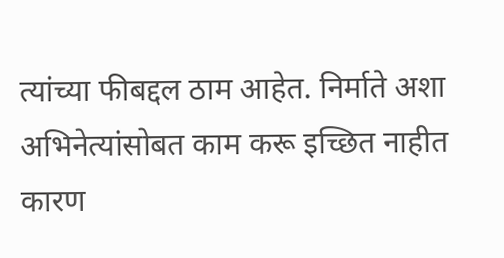त्यांच्या फीबद्दल ठाम आहेत. निर्माते अशा अभिनेत्यांसोबत काम करू इच्छित नाहीत कारण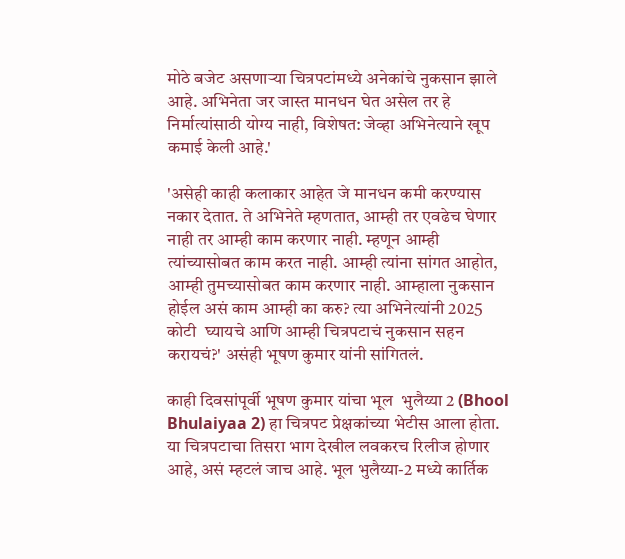मोठे बजेट असणाऱ्या चित्रपटांमध्ये अनेकांचे नुकसान झाले आहे. अभिनेता जर जास्त मानधन घेत असेल तर हे निर्मात्यांसाठी योग्य नाही, विशेषत: जेव्हा अभिनेत्याने खूप कमाई केली आहे.'

'असेही काही कलाकार आहेत जे मानधन कमी करण्यास नकार देतात. ते अभिनेते म्हणतात, आम्ही तर एवढेच घेणार नाही तर आम्ही काम करणार नाही. म्हणून आम्ही त्यांच्यासोबत काम करत नाही. आम्ही त्यांना सांगत आहोत, आम्ही तुमच्यासोबत काम करणार नाही. आम्हाला नुकसान होईल असं काम आम्ही का करु? त्या अभिनेत्यांनी 2025 कोटी  घ्यायचे आणि आम्ही चित्रपटाचं नुकसान सहन करायचं?' असंही भूषण कुमार यांनी सांगितलं.

काही दिवसांपूर्वी भूषण कुमार यांचा भूल  भुलैय्या 2 (Bhool Bhulaiyaa 2) हा चित्रपट प्रेक्षकांच्या भेटीस आला होता. या चित्रपटाचा तिसरा भाग देखील लवकरच रिलीज होणार आहे, असं म्हटलं जाच आहे. भूल भुलैय्या-2 मध्ये कार्तिक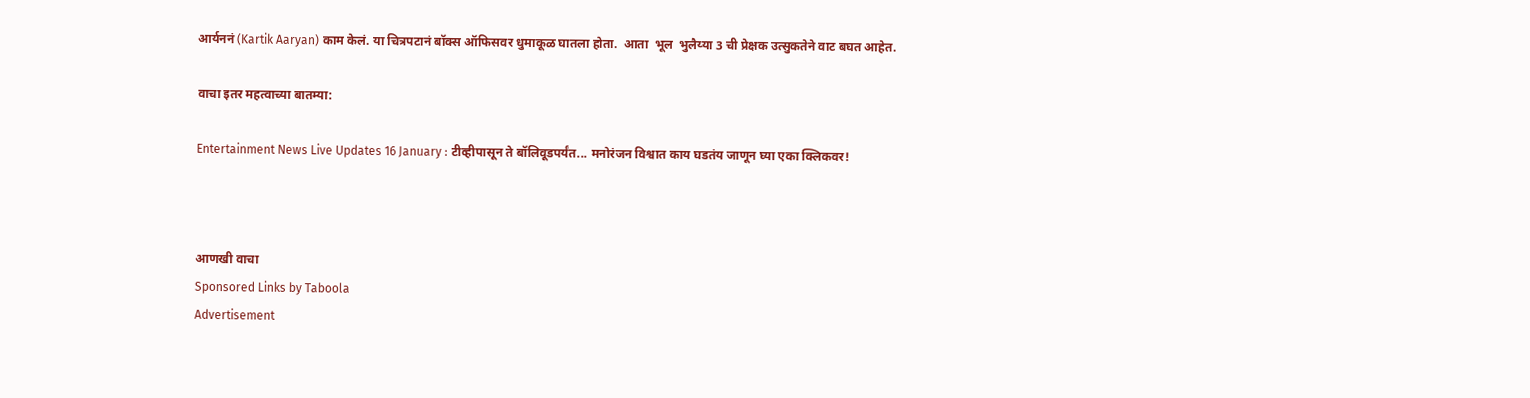आर्यननं (Kartik Aaryan) काम केलं. या चित्रपटानं बॉक्स ऑफिसवर धुमाकूळ घातला होता.  आता  भूल  भुलैय्या 3 ची प्रेक्षक उत्सुकतेने वाट बघत आहेत.

वाचा इतर महत्वाच्या बातम्या:

Entertainment News Live Updates 16 January : टीव्हीपासून ते बॉलिवूडपर्यंत... मनोरंजन विश्वात काय घडतंय जाणून घ्या एका क्लिकवर!



आणखी वाचा
Sponsored Links by Taboola
Advertisement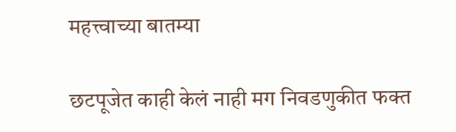महत्त्वाच्या बातम्या

छटपूजेत काही केलं नाही मग निवडणुकीत फक्त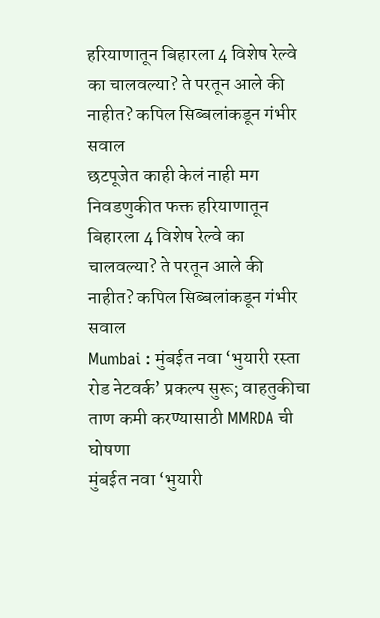हरियाणातून बिहारला 4 विशेष रेल्वे का चालवल्या? ते परतून आले की नाहीत? कपिल सिब्बलांकडून गंभीर सवाल
छटपूजेत काही केलं नाही मग निवडणुकीत फक्त हरियाणातून बिहारला 4 विशेष रेल्वे का चालवल्या? ते परतून आले की नाहीत? कपिल सिब्बलांकडून गंभीर सवाल
Mumbai : मुंबईत नवा ‘भुयारी रस्ता रोड नेटवर्क’ प्रकल्प सुरू; वाहतुकीचा ताण कमी करण्यासाठी MMRDA ची घोषणा
मुंबईत नवा ‘भुयारी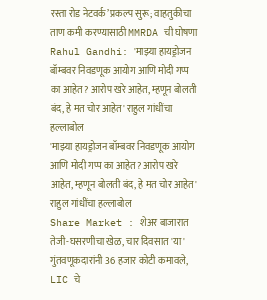रस्ता रोड नेटवर्क’ प्रकल्प सुरू; वाहतुकीचा ताण कमी करण्यासाठी MMRDA ची घोषणा
Rahul Gandhi: 'माझ्या हायड्रोजन बॉम्बवर निवडणूक आयोग आणि मोदी गप्प का आहेत? आरोप खरे आहेत, म्हणून बोलती बंद, हे मत चोर आहेत' राहुल गांधींचा हल्लाबोल
'माझ्या हायड्रोजन बॉम्बवर निवडणूक आयोग आणि मोदी गप्प का आहेत? आरोप खरे आहेत, म्हणून बोलती बंद, हे मत चोर आहेत' राहुल गांधींचा हल्लाबोल
Share Market : शेअर बाजारात तेजी-घसरणीचा खेळ, चार दिवसात 'या' गुंतवणूकदारांनी 36 हजार कोटी कमावले, LIC चे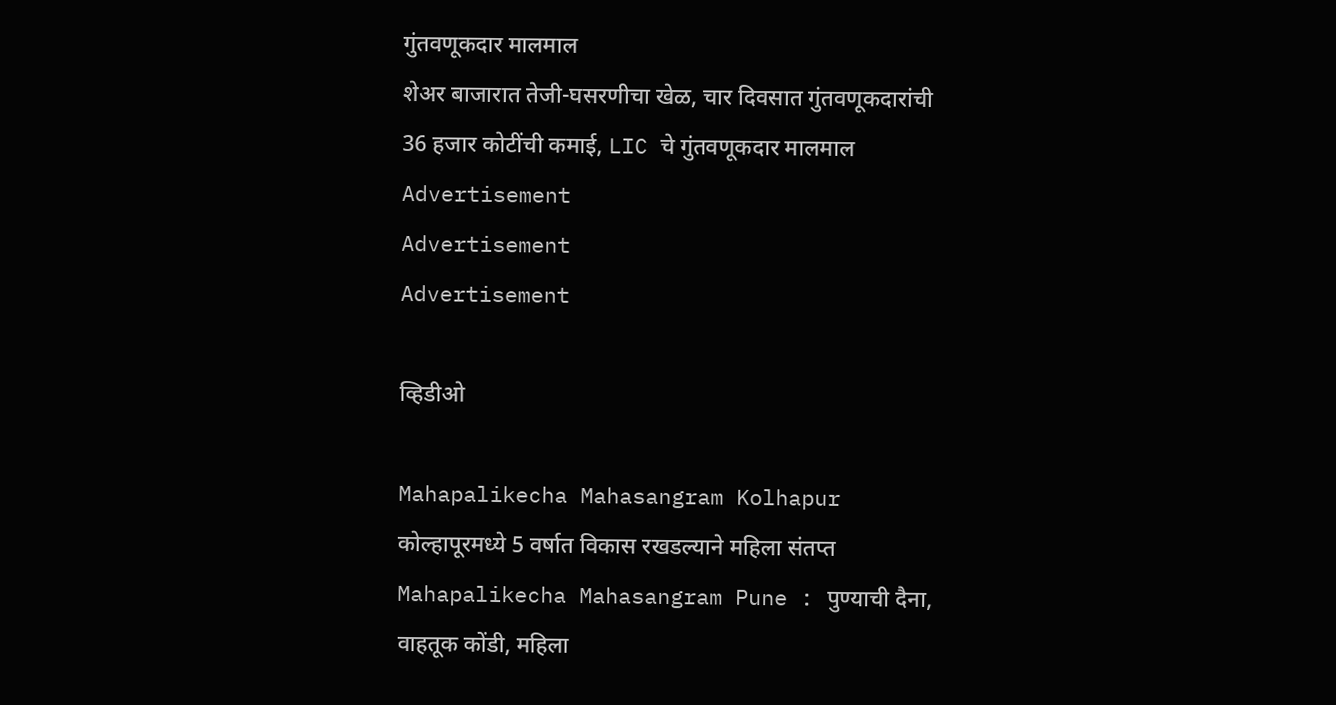गुंतवणूकदार मालमाल
शेअर बाजारात तेजी-घसरणीचा खेळ, चार दिवसात गुंतवणूकदारांची 36 हजार कोटींची कमाई, LIC चे गुंतवणूकदार मालमाल
Advertisement
Advertisement
Advertisement

व्हिडीओ

Mahapalikecha Mahasangram Kolhapur कोल्हापूरमध्ये 5 वर्षात विकास रखडल्याने महिला संतप्त
Mahapalikecha Mahasangram Pune : पुण्याची दैना, वाहतूक कोंडी, महिला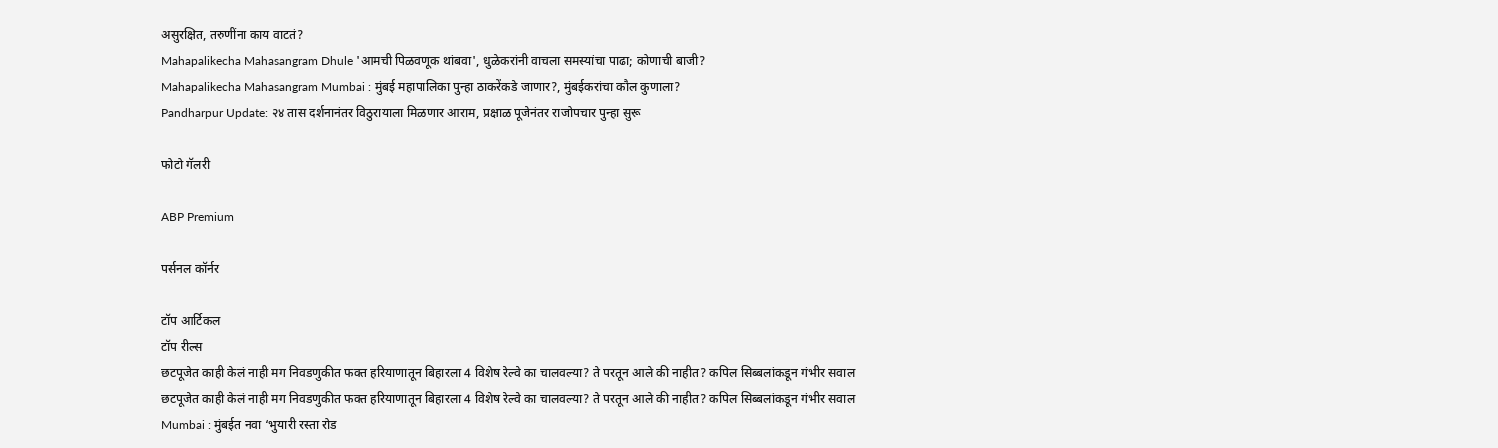असुरक्षित, तरुणींना काय वाटतं?
Mahapalikecha Mahasangram Dhule 'आमची पिळवणूक थांबवा', धुळेकरांनी वाचला समस्यांचा पाढा; कोणाची बाजी?
Mahapalikecha Mahasangram Mumbai : मुंबई महापालिका पुन्हा ठाकरेंकडे जाणार?, मुंबईकरांचा कौल कुणाला?
Pandharpur Update: २४ तास दर्शनानंतर विठुरायाला मिळणार आराम, प्रक्षाळ पूजेनंतर राजोपचार पुन्हा सुरू

फोटो गॅलरी

ABP Premium

पर्सनल कॉर्नर

टॉप आर्टिकल
टॉप रील्स
छटपूजेत काही केलं नाही मग निवडणुकीत फक्त हरियाणातून बिहारला 4 विशेष रेल्वे का चालवल्या? ते परतून आले की नाहीत? कपिल सिब्बलांकडून गंभीर सवाल
छटपूजेत काही केलं नाही मग निवडणुकीत फक्त हरियाणातून बिहारला 4 विशेष रेल्वे का चालवल्या? ते परतून आले की नाहीत? कपिल सिब्बलांकडून गंभीर सवाल
Mumbai : मुंबईत नवा ‘भुयारी रस्ता रोड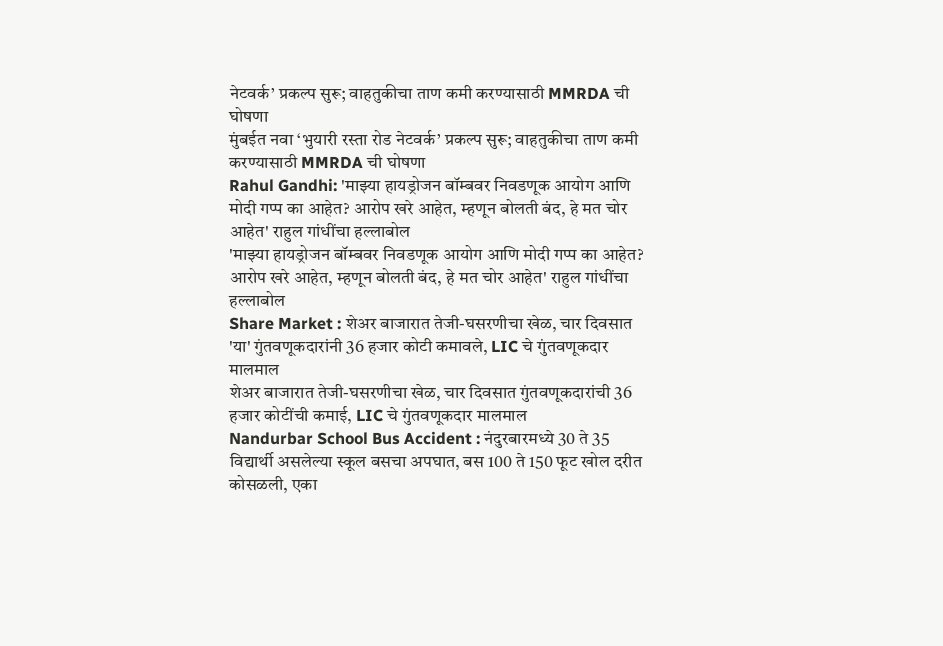नेटवर्क’ प्रकल्प सुरू; वाहतुकीचा ताण कमी करण्यासाठी MMRDA ची घोषणा
मुंबईत नवा ‘भुयारी रस्ता रोड नेटवर्क’ प्रकल्प सुरू; वाहतुकीचा ताण कमी करण्यासाठी MMRDA ची घोषणा
Rahul Gandhi: 'माझ्या हायड्रोजन बॉम्बवर निवडणूक आयोग आणि मोदी गप्प का आहेत? आरोप खरे आहेत, म्हणून बोलती बंद, हे मत चोर आहेत' राहुल गांधींचा हल्लाबोल
'माझ्या हायड्रोजन बॉम्बवर निवडणूक आयोग आणि मोदी गप्प का आहेत? आरोप खरे आहेत, म्हणून बोलती बंद, हे मत चोर आहेत' राहुल गांधींचा हल्लाबोल
Share Market : शेअर बाजारात तेजी-घसरणीचा खेळ, चार दिवसात 'या' गुंतवणूकदारांनी 36 हजार कोटी कमावले, LIC चे गुंतवणूकदार मालमाल
शेअर बाजारात तेजी-घसरणीचा खेळ, चार दिवसात गुंतवणूकदारांची 36 हजार कोटींची कमाई, LIC चे गुंतवणूकदार मालमाल
Nandurbar School Bus Accident : नंदुरबारमध्ये 30 ते 35 विद्यार्थी असलेल्या स्कूल बसचा अपघात, बस 100 ते 150 फूट खोल दरीत कोसळली, एका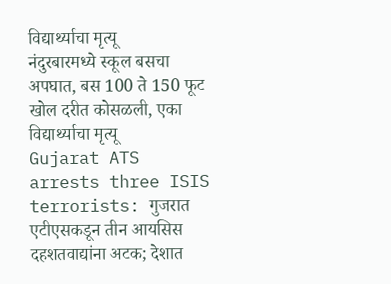विद्यार्थ्याचा मृत्यू
नंदुरबारमध्ये स्कूल बसचा अपघात, बस 100 ते 150 फूट खोल दरीत कोसळली, एका विद्यार्थ्याचा मृत्यू
Gujarat ATS arrests three ISIS terrorists: गुजरात एटीएसकडून तीन आयसिस दहशतवाद्यांना अटक; देशात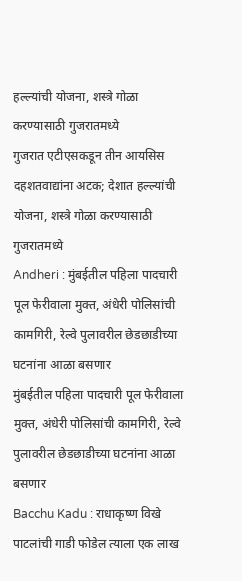हल्ल्यांची योजना, शस्त्रे गोळा करण्यासाठी गुजरातमध्ये
गुजरात एटीएसकडून तीन आयसिस दहशतवाद्यांना अटक; देशात हल्ल्यांची योजना, शस्त्रे गोळा करण्यासाठी गुजरातमध्ये
Andheri : मुंबईतील पहिला पादचारी पूल फेरीवाला मुक्त, अंधेरी पोलिसांची कामगिरी, रेल्वे पुलावरील छेडछाडीच्या घटनांना आळा बसणार
मुंबईतील पहिला पादचारी पूल फेरीवाला मुक्त, अंधेरी पोलिसांची कामगिरी, रेल्वे पुलावरील छेडछाडीच्या घटनांना आळा बसणार
Bacchu Kadu : राधाकृष्ण विखे पाटलांची गाडी फोडेल त्याला एक लाख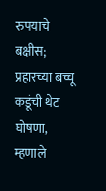रुपयाचे बक्षीस; प्रहारच्या बच्चू कडूंची थेट घोषणा, म्हणाले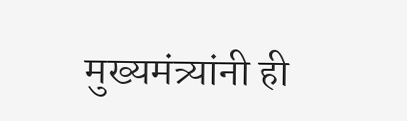मुख्यमंत्र्यांनी ही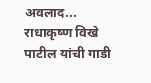अवलाद...
राधाकृष्ण विखे पाटील यांची गाडी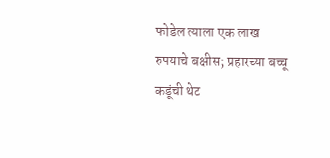फोडेल त्याला एक लाख रुपयाचे बक्षीस; प्रहारच्या बच्चू कडूंची थेट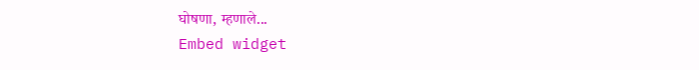घोषणा, म्हणाले...
Embed widget